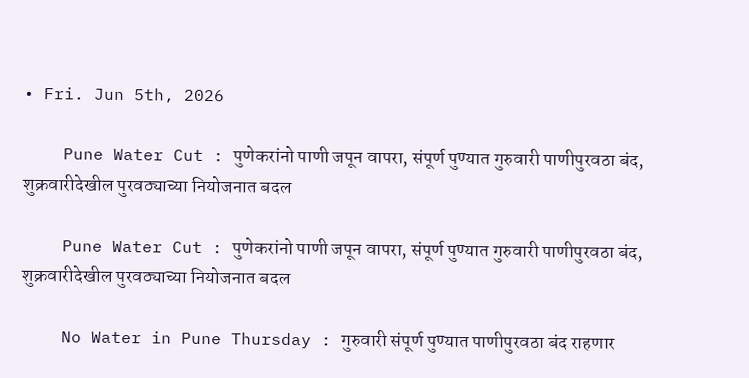• Fri. Jun 5th, 2026

    Pune Water Cut : पुणेकरांनो पाणी जपून वापरा, संपूर्ण पुण्यात गुरुवारी पाणीपुरवठा बंद, शुक्रवारीदेखील पुरवठ्याच्या नियोजनात बदल

    Pune Water Cut : पुणेकरांनो पाणी जपून वापरा, संपूर्ण पुण्यात गुरुवारी पाणीपुरवठा बंद, शुक्रवारीदेखील पुरवठ्याच्या नियोजनात बदल

    No Water in Pune Thursday : गुरुवारी संपूर्ण पुण्यात पाणीपुरवठा बंद राहणार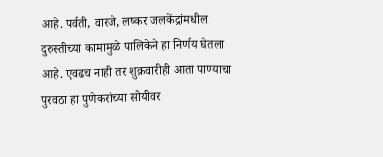आहे. पर्वती, वारजे, लष्कर जलकेंद्रांमधील दुरुस्तीच्या कामामुळे पालिकेने हा निर्णय घेतला आहे. एवढच नाही तर शुक्रवारीही आता पाण्याचा पुरवठा हा पुणेकरांच्या सोयीवर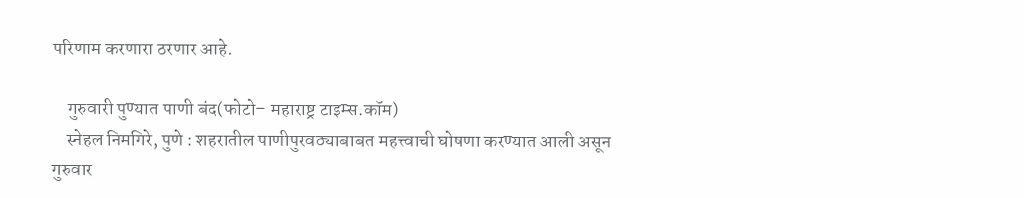परिणाम करणारा ठरणार आहे.

    गुरुवारी पुण्यात पाणी बंद(फोटो– महाराष्ट्र टाइम्स.कॉम)
    स्नेहल निमगिरे, पुणे : शहरातील पाणीपुरवठ्याबाबत महत्त्वाची घोषणा करण्यात आली असून गुरुवार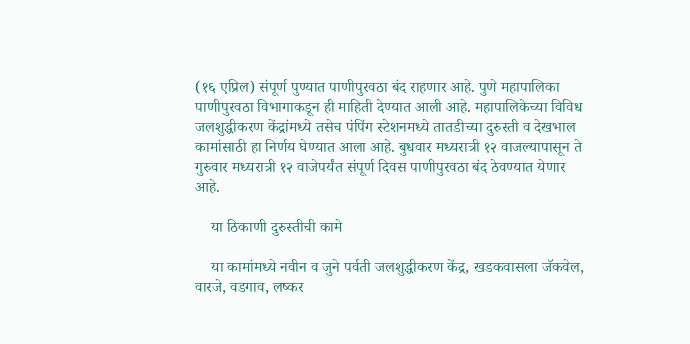(१६ एप्रिल) संपूर्ण पुण्यात पाणीपुरवठा बंद राहणार आहे. पुणे महापालिका पाणीपुरवठा विभागाकडून ही माहिती देण्यात आली आहे. महापालिकेच्या विविध जलशुद्धीकरण केंद्रांमध्ये तसेच पंपिंग स्टेशनमध्ये तातडीच्या दुरुस्ती व देखभाल कामांसाठी हा निर्णय घेण्यात आला आहे. बुधवार मध्यरात्री १२ वाजल्यापासून ते गुरुवार मध्यरात्री १२ वाजेपर्यंत संपूर्ण दिवस पाणीपुरवठा बंद ठेवण्यात येणार आहे.

    या ठिकाणी दुरुस्तीची कामे

    या कामांमध्ये नवीन व जुने पर्वती जलशुद्धीकरण केंद्र, खडकवासला जॅकवेल, वारजे, वडगाव, लष्कर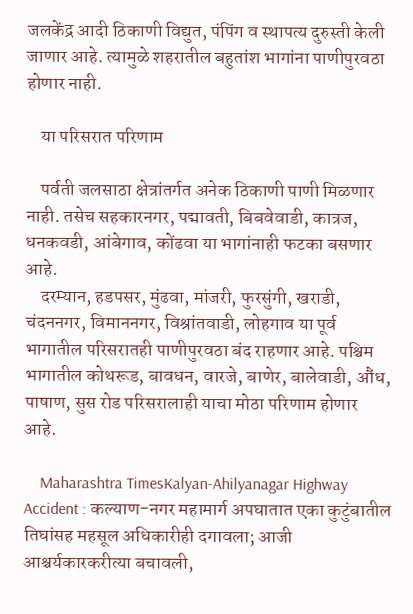जलकेंद्र आदी ठिकाणी विद्युत, पंपिंग व स्थापत्य दुरुस्ती केली जाणार आहे. त्यामुळे शहरातील बहुतांश भागांना पाणीपुरवठा होणार नाही.

    या परिसरात परिणाम

    पर्वती जलसाठा क्षेत्रांतर्गत अनेक ठिकाणी पाणी मिळणार नाही. तसेच सहकारनगर, पद्मावती, बिबवेवाडी, कात्रज, धनकवडी, आंबेगाव, कोंढवा या भागांनाही फटका बसणार आहे.
    दरम्यान, हडपसर, मुंढवा, मांजरी, फुरसुंगी, खराडी, चंदननगर, विमाननगर, विश्रांतवाडी, लोहगाव या पूर्व भागातील परिसरातही पाणीपुरवठा बंद राहणार आहे. पश्चिम भागातील कोथरूड, बावधन, वारजे, बाणेर, बालेवाडी, औंध, पाषाण, सुस रोड परिसरालाही याचा मोठा परिणाम होणार आहे.

    Maharashtra TimesKalyan-Ahilyanagar Highway Accident : कल्याण-नगर महामार्ग अपघातात एका कुटुंबातील तिघांसह महसूल अधिकारीही दगावला; आजी आश्चर्यकारकरीत्या बचावली,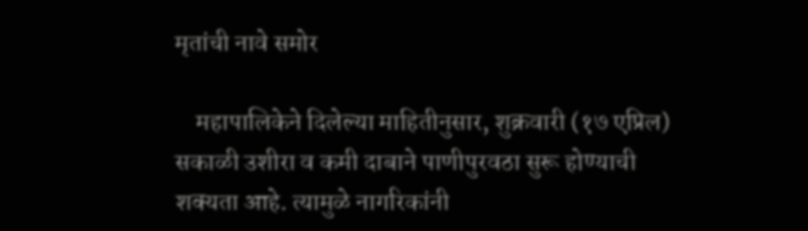मृतांची नावे समोर

    महापालिकेने दिलेल्या माहितीनुसार, शुक्रवारी (१७ एप्रिल) सकाळी उशीरा व कमी दाबाने पाणीपुरवठा सुरू होण्याची शक्यता आहे. त्यामुळे नागरिकांनी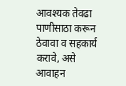आवश्यक तेवढा पाणीसाठा करून ठेवावा व सहकार्य करावे, असे आवाहन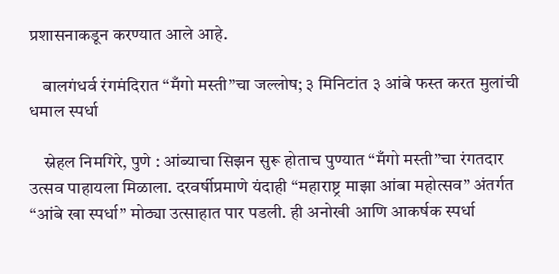प्रशासनाकडून करण्यात आले आहे.

    बालगंधर्व रंगमंदिरात “मँगो मस्ती”चा जल्लोष; ३ मिनिटांत ३ आंबे फस्त करत मुलांची धमाल स्पर्धा

    स्नेहल निमगिरे, पुणे : आंब्याचा सिझन सुरू होताच पुण्यात “मँगो मस्ती”चा रंगतदार उत्सव पाहायला मिळाला. दरवर्षीप्रमाणे यंदाही “महाराष्ट्र माझा आंबा महोत्सव” अंतर्गत “आंबे खा स्पर्धा” मोठ्या उत्साहात पार पडली. ही अनोखी आणि आकर्षक स्पर्धा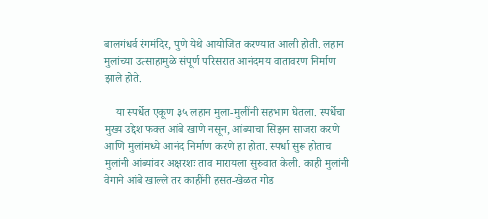बालगंधर्व रंगमंदिर, पुणे येथे आयोजित करण्यात आली होती. लहान मुलांच्या उत्साहामुळे संपूर्ण परिसरात आनंदमय वातावरण निर्माण झाले होते.

    या स्पर्धेत एकूण ३५ लहान मुला-मुलींनी सहभाग घेतला. स्पर्धेचा मुख्य उद्देश फक्त आंबे खाणे नसून, आंब्याचा सिझन साजरा करणे आणि मुलांमध्ये आनंद निर्माण करणे हा होता. स्पर्धा सुरू होताच मुलांनी आंब्यांवर अक्षरशः ताव मारायला सुरुवात केली. काही मुलांनी वेगाने आंबे खाल्ले तर काहींनी हसत-खेळत गोड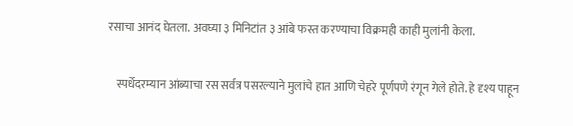रसाचा आनंद घेतला. अवघ्या ३ मिनिटांत ३ आंबे फस्त करण्याचा विक्रमही काही मुलांनी केला.

    स्पर्धेदरम्यान आंब्याचा रस सर्वत्र पसरल्याने मुलांचे हात आणि चेहरे पूर्णपणे रंगून गेले होते. हे दृश्य पाहून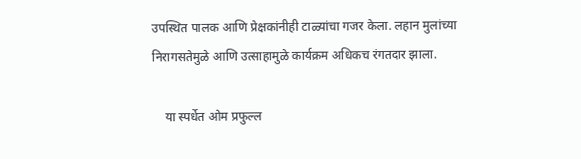उपस्थित पालक आणि प्रेक्षकांनीही टाळ्यांचा गजर केला. लहान मुलांच्या निरागसतेमुळे आणि उत्साहामुळे कार्यक्रम अधिकच रंगतदार झाला.

    या स्पर्धेत ओम प्रफुल्ल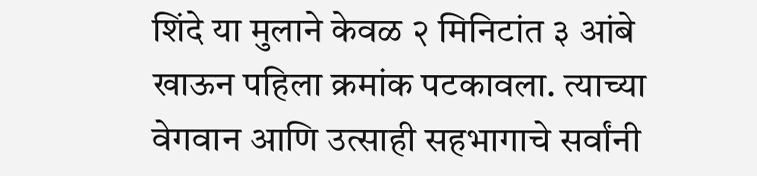शिंदे या मुलाने केवळ २ मिनिटांत ३ आंबे खाऊन पहिला क्रमांक पटकावला. त्याच्या वेगवान आणि उत्साही सहभागाचे सर्वांनी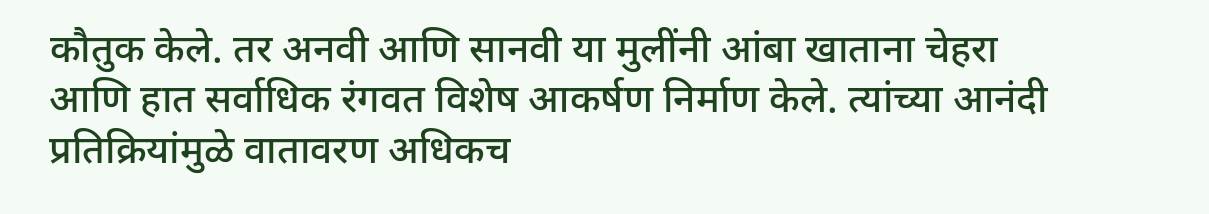कौतुक केले. तर अनवी आणि सानवी या मुलींनी आंबा खाताना चेहरा आणि हात सर्वाधिक रंगवत विशेष आकर्षण निर्माण केले. त्यांच्या आनंदी प्रतिक्रियांमुळे वातावरण अधिकच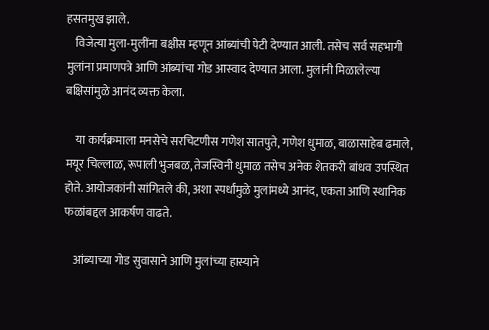हसतमुख झाले.
    विजेत्या मुला-मुलींना बक्षीस म्हणून आंब्यांची पेटी देण्यात आली. तसेच सर्व सहभागी मुलांना प्रमाणपत्रे आणि आंब्यांचा गोड आस्वाद देण्यात आला. मुलांनी मिळालेल्या बक्षिसांमुळे आनंद व्यक्त केला.

    या कार्यक्रमाला मनसेचे सरचिटणीस गणेश सातपुते, गणेश धुमाळ, बाळासाहेब ढमाले, मयूर चिल्लाळ, रूपाली भुजबळ, तेजस्विनी धुमाळ तसेच अनेक शेतकरी बांधव उपस्थित होते. आयोजकांनी सांगितले की, अशा स्पर्धांमुळे मुलांमध्ये आनंद, एकता आणि स्थानिक फळांबद्दल आकर्षण वाढते.

    आंब्याच्या गोड सुवासाने आणि मुलांच्या हास्याने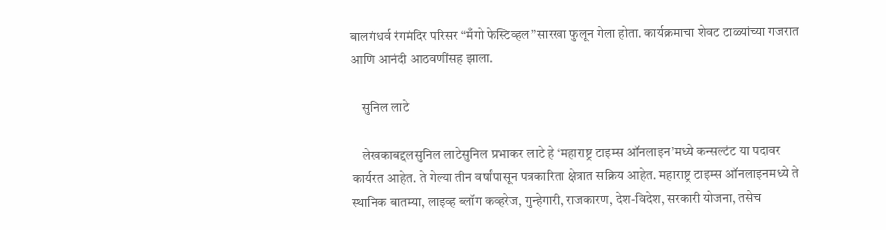बालगंधर्व रंगमंदिर परिसर “मँगो फेस्टिव्हल”सारखा फुलून गेला होता. कार्यक्रमाचा शेवट टाळ्यांच्या गजरात आणि आनंदी आठवणींसह झाला.

    सुनिल लाटे

    लेखकाबद्दलसुनिल लाटेसुनिल प्रभाकर लाटे हे ‘महाराष्ट्र टाइम्स ऑनलाइन’मध्ये कन्सल्टंट या पदावर कार्यरत आहेत. ते गेल्या तीन वर्षांपासून पत्रकारिता क्षेत्रात सक्रिय आहेत. महाराष्ट्र टाइम्स ऑनलाइनमध्ये ते स्थानिक बातम्या, लाइव्ह ब्लॉग कव्हरेज, गुन्हेगारी, राजकारण, देश-विदेश, सरकारी योजना, तसेच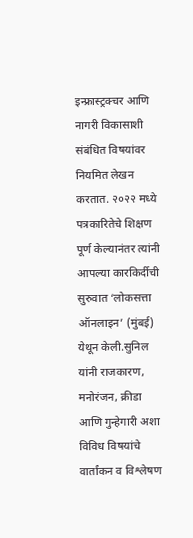इन्फ्रास्ट्रक्चर आणि नागरी विकासाशी संबंधित विषयांवर नियमित लेखन करतात. २०२२ मध्ये पत्रकारितेचे शिक्षण पूर्ण केल्यानंतर त्यांनी आपल्या कारकिर्दीची सुरुवात ‘लोकसत्ता ऑनलाइन’ (मुंबई) येथून केली.सुनिल यांनी राजकारण, मनोरंजन, क्रीडा आणि गुन्हेगारी अशा विविध विषयांचे वार्तांकन व विश्लेषण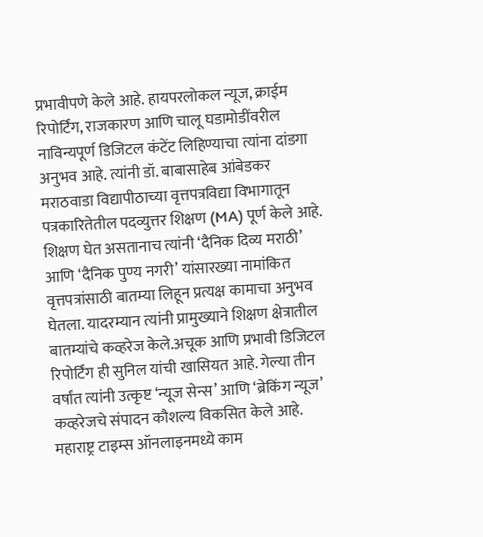प्रभावीपणे केले आहे. हायपरलोकल न्यूज, क्राईम रिपोर्टिंग, राजकारण आणि चालू घडामोडींवरील नाविन्यपूर्ण डिजिटल कंटेंट लिहिण्याचा त्यांना दांडगा अनुभव आहे. त्यांनी डॉ. बाबासाहेब आंबेडकर मराठवाडा विद्यापीठाच्या वृत्तपत्रविद्या विभागातून पत्रकारितेतील पदव्युत्तर शिक्षण (MA) पूर्ण केले आहे. शिक्षण घेत असतानाच त्यांनी ‘दैनिक दिव्य मराठी’ आणि ‘दैनिक पुण्य नगरी’ यांसारख्या नामांकित वृत्तपत्रांसाठी बातम्या लिहून प्रत्यक्ष कामाचा अनुभव घेतला. यादरम्यान त्यांनी प्रामुख्याने शिक्षण क्षेत्रातील बातम्यांचे कव्हरेज केले.अचूक आणि प्रभावी डिजिटल रिपोर्टिंग ही सुनिल यांची खासियत आहे. गेल्या तीन वर्षांत त्यांनी उत्कृष्ट ‘न्यूज सेन्स’ आणि ‘ब्रेकिंग न्यूज’ कव्हरेजचे संपादन कौशल्य विकसित केले आहे. महाराष्ट्र टाइम्स ऑनलाइनमध्ये काम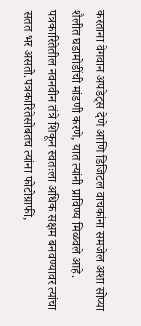करताना वेगवान अपडेट्स देणे आणि डिजिटल वाचकांना समजेल अशा सोप्या शैलीत घडामोडींची मांडणी करणे, यात त्यांनी प्राविण्य मिळवले आहे. पत्रकारितेतील नवनवीन तंत्रे शिकून स्वतःला अधिक सक्षम बनवण्यावर त्यांचा सतत भर असतो.पत्रकारितेसोबतच त्यांना फोटोग्राफी,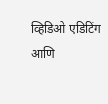व्हिडिओ एडिटिंग आणि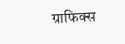ग्राफिक्स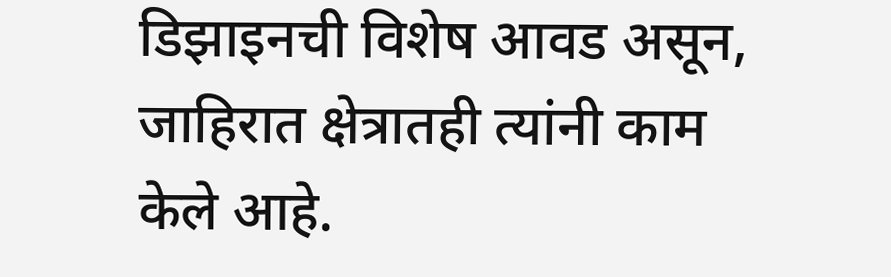डिझाइनची विशेष आवड असून, जाहिरात क्षेत्रातही त्यांनी काम केले आहे.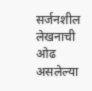सर्जनशील लेखनाची ओढ असलेल्या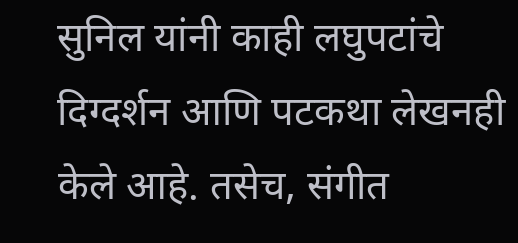सुनिल यांनी काही लघुपटांचे दिग्दर्शन आणि पटकथा लेखनही केले आहे. तसेच, संगीत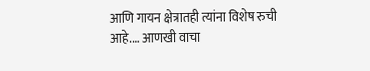आणि गायन क्षेत्रातही त्यांना विशेष रुची आहे.… आणखी वाचा